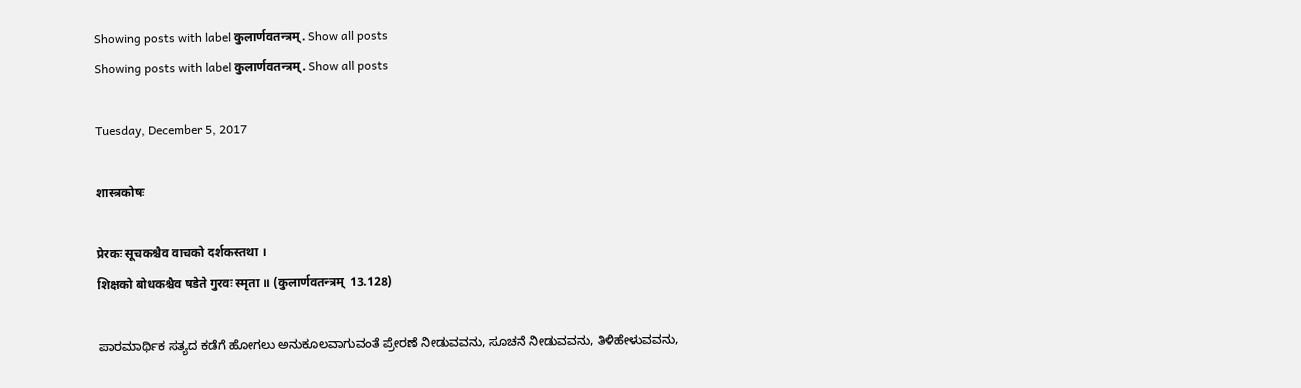Showing posts with label कुलार्णवतन्त्रम्. Show all posts
Showing posts with label कुलार्णवतन्त्रम्. Show all posts

Tuesday, December 5, 2017

शास्त्रकोषः

प्रेरकः सूचकश्चैव वाचको दर्शकस्तथा ।
शिक्षको बोधकश्चैव षडेते गुरवः स्मृता ॥ (कुलार्णवतन्त्रम्  13.128)

ಪಾರಮಾರ್ಥಿಕ ಸತ್ಯದ ಕಡೆಗೆ ಹೋಗಲು ಅನುಕೂಲವಾಗುವಂತೆ ಪ್ರೇರಣೆ ನೀಡುವವನು, ಸೂಚನೆ ನೀಡುವವನು, ತಿಳಿಹೇಳುವವನು,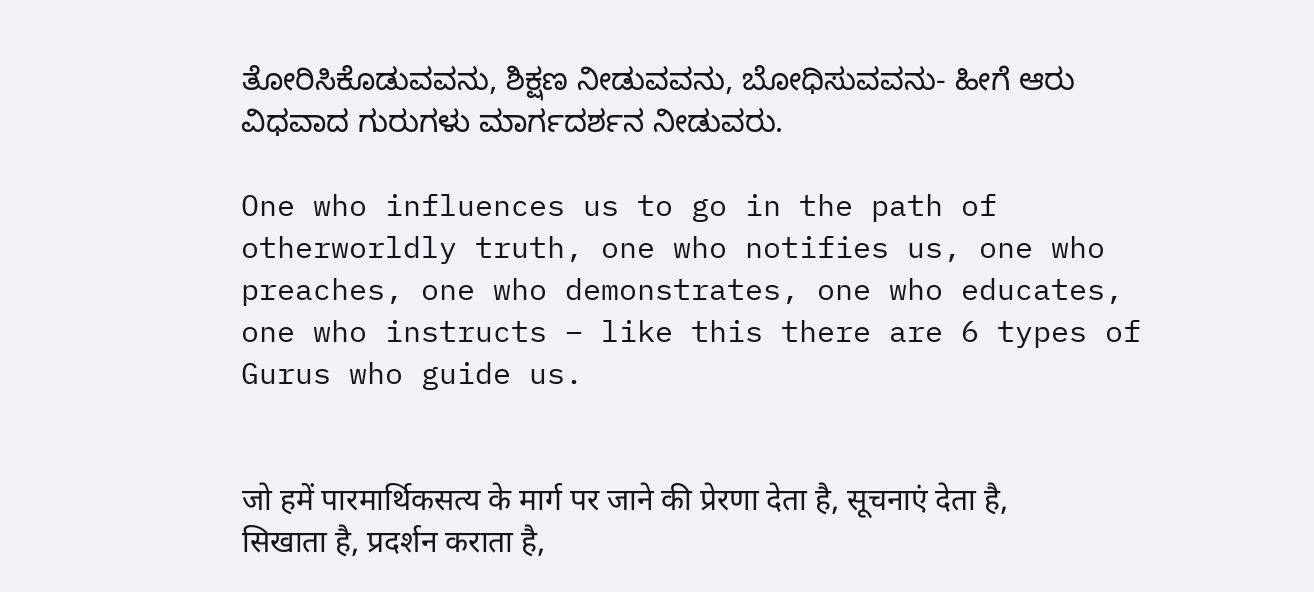ತೋರಿಸಿಕೊಡುವವನು, ಶಿಕ್ಷಣ ನೀಡುವವನು, ಬೋಧಿಸುವವನು- ಹೀಗೆ ಆರು ವಿಧವಾದ ಗುರುಗಳು ಮಾರ್ಗದರ್ಶನ ನೀಡುವರು.

One who influences us to go in the path of otherworldly truth, one who notifies us, one who preaches, one who demonstrates, one who educates, one who instructs – like this there are 6 types of Gurus who guide us.


जो हमें पारमार्थिकसत्य के मार्ग पर जाने की प्रेरणा देता है, सूचनाएं देता है, सिखाता है, प्रदर्शन कराता है,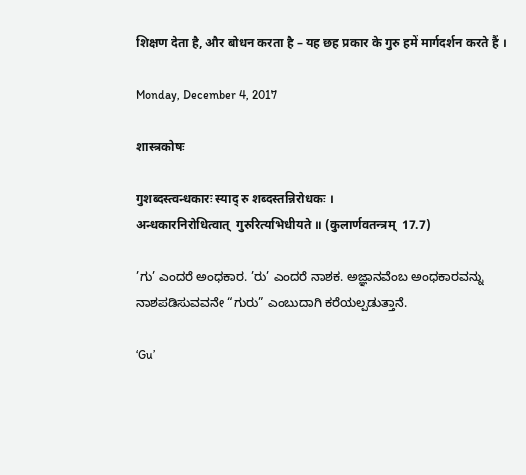शिक्षण देता है, और बोधन करता है – यह छह प्रकार के गुरु हमें मार्गदर्शन करते हैं ।

Monday, December 4, 2017

शास्त्रकोषः

गुशब्दस्त्वन्धकारः स्याद् रु शब्दस्तन्निरोधकः ।
अन्धकारनिरोधित्वात्  गुरुरित्यभिधीयते ॥ (कुलार्णवतन्त्रम्  17.7)

’ಗು’ ಎಂದರೆ ಅಂಧಕಾರ. ’ರು’ ಎಂದರೆ ನಾಶಕ. ಅಜ್ಞಾನವೆಂಬ ಅಂಧಕಾರವನ್ನು ನಾಶಪಡಿಸುವವನೇ “ಗುರು” ಎಂಬುದಾಗಿ ಕರೆಯಲ್ಪಡುತ್ತಾನೆ.

‘Gu’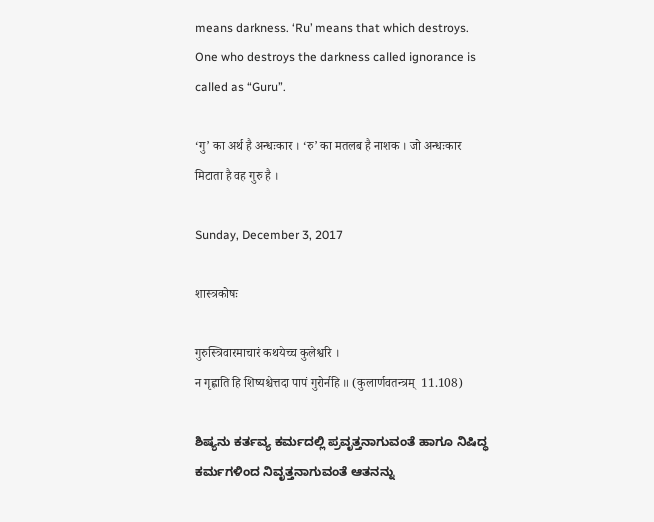means darkness. ‘Ru’ means that which destroys. One who destroys the darkness called ignorance is called as “Guru”.

‘गु’ का अर्थ है अन्धःकार । ‘रु’ का मतलब है नाशक । जो अन्धःकार मिटाता है वह गुरु है ।

Sunday, December 3, 2017

शास्त्रकोषः

गुरुस्त्रिवारमाचारं कथयेच्च कुलेश्वरि ।
न गृह्णाति हि शिष्यश्चेत्तदा पापं गुरोर्नहि ॥ (कुलार्णवतन्त्रम्  11.108)

ಶಿಷ್ಯನು ಕರ್ತವ್ಯ ಕರ್ಮದಲ್ಲಿ ಪ್ರವೃತ್ತನಾಗುವಂತೆ ಹಾಗೂ ನಿಷಿದ್ಧ ಕರ್ಮಗಳಿಂದ ನಿವೃತ್ತನಾಗುವಂತೆ ಆತನನ್ನು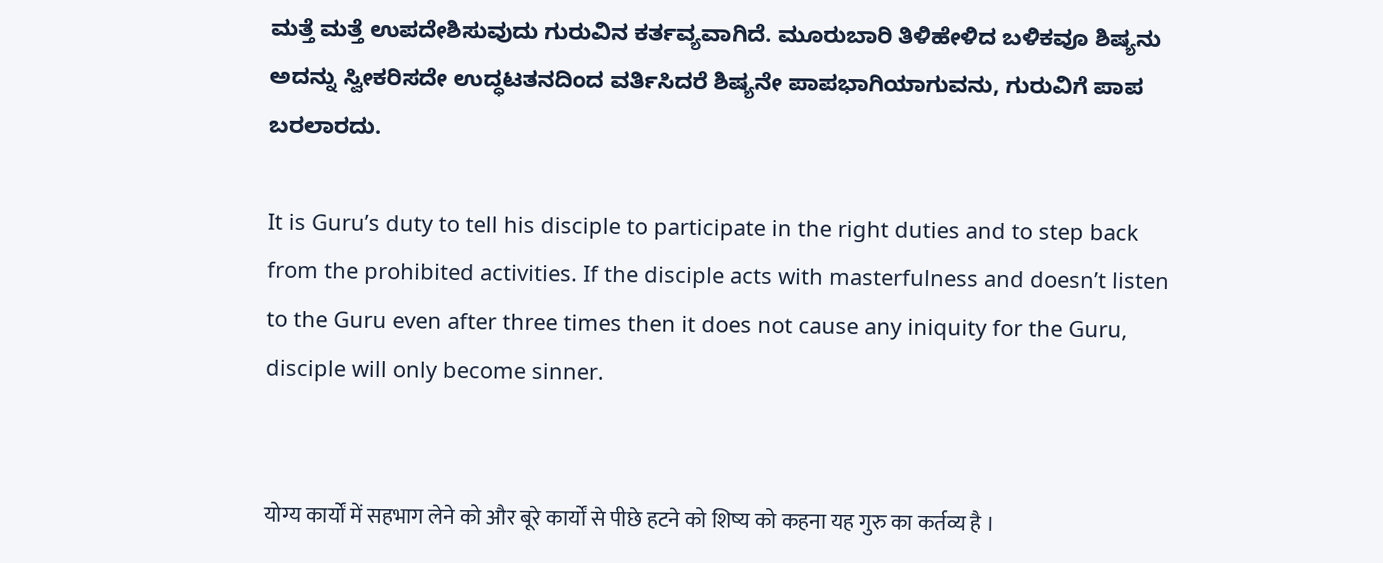ಮತ್ತೆ ಮತ್ತೆ ಉಪದೇಶಿಸುವುದು ಗುರುವಿನ ಕರ್ತವ್ಯವಾಗಿದೆ. ಮೂರುಬಾರಿ ತಿಳಿಹೇಳಿದ ಬಳಿಕವೂ ಶಿಷ್ಯನು ಅದನ್ನು ಸ್ವೀಕರಿಸದೇ ಉದ್ಧಟತನದಿಂದ ವರ್ತಿಸಿದರೆ ಶಿಷ್ಯನೇ ಪಾಪಭಾಗಿಯಾಗುವನು, ಗುರುವಿಗೆ ಪಾಪ ಬರಲಾರದು.

It is Guru’s duty to tell his disciple to participate in the right duties and to step back from the prohibited activities. If the disciple acts with masterfulness and doesn’t listen to the Guru even after three times then it does not cause any iniquity for the Guru, disciple will only become sinner.


योग्य कार्यों में सहभाग लेने को और बूरे कार्यों से पीछे हटने को शिष्य को कहना यह गुरु का कर्तव्य है ।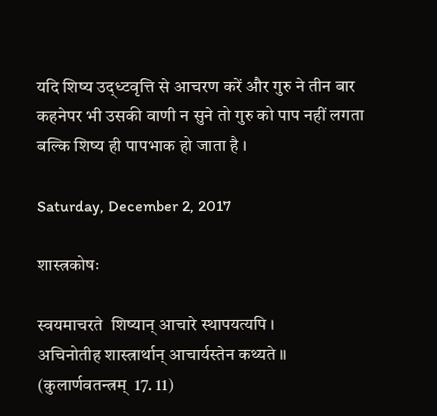यदि शिष्य उद्ध्टवृत्ति से आचरण करें और गुरु ने तीन बार कहनेपर भी उसकी वाणी न सुने तो गुरु को पाप नहीं लगता बल्कि शिष्य ही पापभाक हो जाता है ।

Saturday, December 2, 2017

शास्त्रकोषः

स्वयमाचरते  शिष्यान् आचारे स्थापयत्यपि ।
अचिनोतीह शास्त्रार्थान् आचार्यस्तेन कथ्यते ॥ (कुलार्णवतन्त्रम्  17. 11)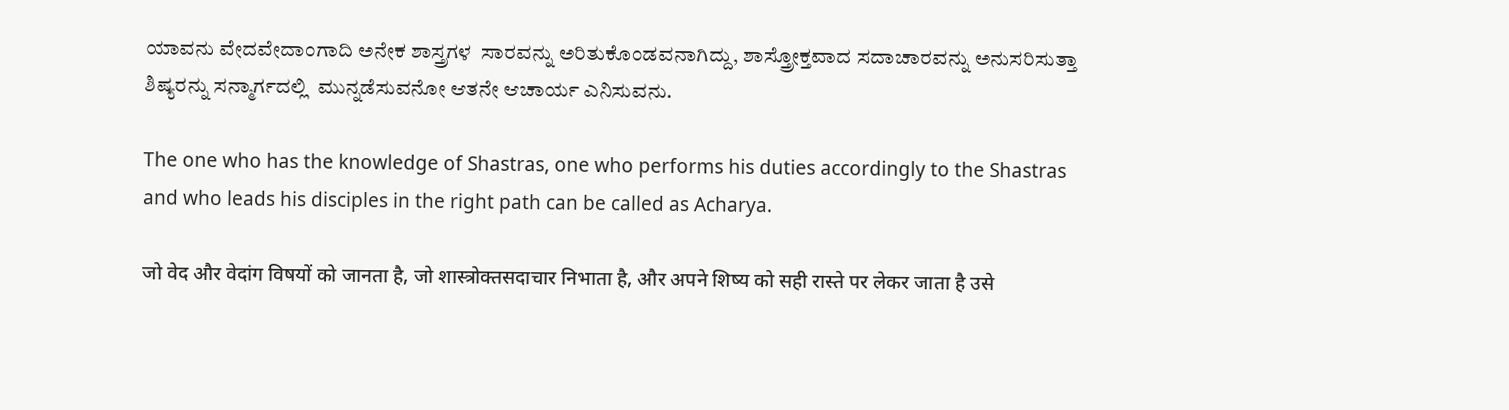ಯಾವನು ವೇದವೇದಾಂಗಾದಿ ಅನೇಕ ಶಾಸ್ತ್ರಗಳ  ಸಾರವನ್ನು ಅರಿತುಕೊಂಡವನಾಗಿದ್ದು, ಶಾಸ್ತ್ರೋಕ್ತವಾದ ಸದಾಚಾರವನ್ನು ಅನುಸರಿಸುತ್ತಾ ಶಿಷ್ಯರನ್ನು ಸನ್ಮಾರ್ಗದಲ್ಲಿ  ಮುನ್ನಡೆಸುವನೋ ಆತನೇ ಆಚಾರ್ಯ ಎನಿಸುವನು.

The one who has the knowledge of Shastras, one who performs his duties accordingly to the Shastras and who leads his disciples in the right path can be called as Acharya.

जो वेद और वेदांग विषयों को जानता है, जो शास्त्रोक्तसदाचार निभाता है, और अपने शिष्य को सही रास्ते पर लेकर जाता है उसे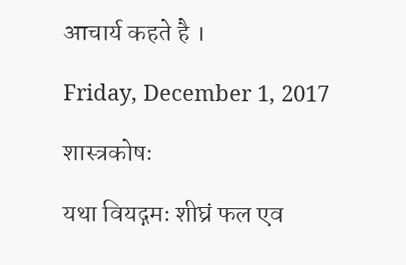आचार्य कहते है ।

Friday, December 1, 2017

शास्त्रकोषः

यथा वियद्गमः शीघ्रं फल एव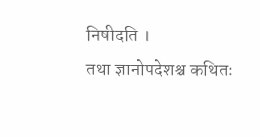निषीदति ।
तथा ज्ञानोपदेशश्च कथितः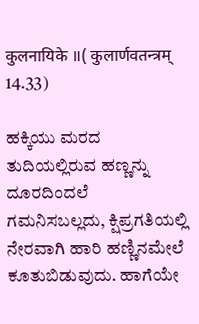कुलनायिके ॥( कुलार्णवतन्त्रम् 14.33)

ಹಕ್ಕಿಯು ಮರದ ತುದಿಯಲ್ಲಿರುವ ಹಣ್ಣನ್ನು ದೂರದಿಂದಲೆ ಗಮನಿಸಬಲ್ಲದು, ಕ್ಷಿಪ್ರಗತಿಯಲ್ಲಿ ನೇರವಾಗಿ ಹಾರಿ ಹಣ್ಣಿನಮೇಲೆ ಕೂತುಬಿಡುವುದು. ಹಾಗೆಯೇ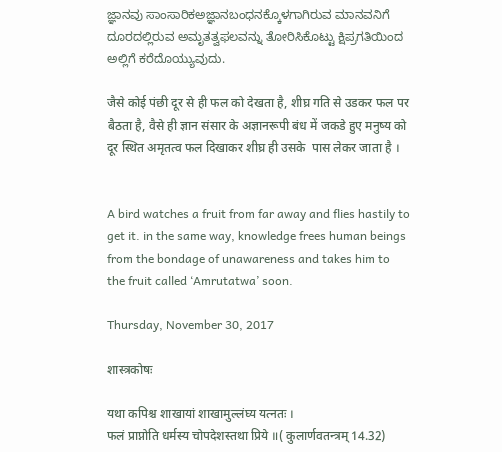ಜ್ಞಾನವು ಸಾಂಸಾರಿಕಅಜ್ಞಾನಬಂಧನಕ್ಕೊಳಗಾಗಿರುವ ಮಾನವನಿಗೆ ದೂರದಲ್ಲಿರುವ ಅಮೃತತ್ವಫಲವನ್ನು ತೋರಿಸಿಕೊಟ್ಟು ಕ್ಷಿಪ್ರಗತಿಯಿಂದ ಅಲ್ಲಿಗೆ ಕರೆದೊಯ್ಯುವುದು.

जैसे कोई पंछी दूर से ही फल को देखता है, शीघ्र गति से उडकर फल पर बैठता है, वैसे ही ज्ञान संसार के अज्ञानरूपी बंध में जकडे हुए मनुष्य को दूर स्थित अमृतत्व फल दिखाकर शीघ्र ही उसके  पास लेकर जाता है ।


A bird watches a fruit from far away and flies hastily to get it. in the same way, knowledge frees human beings from the bondage of unawareness and takes him to the fruit called ‘Amrutatwa’ soon.

Thursday, November 30, 2017

शास्त्रकोषः

यथा कपिश्च शाखायां शाखामुल्लंघ्य यत्नतः ।
फलं प्राप्नोति धर्मस्य चोपदेशस्तथा प्रिये ॥( कुलार्णवतन्त्रम् 14.32)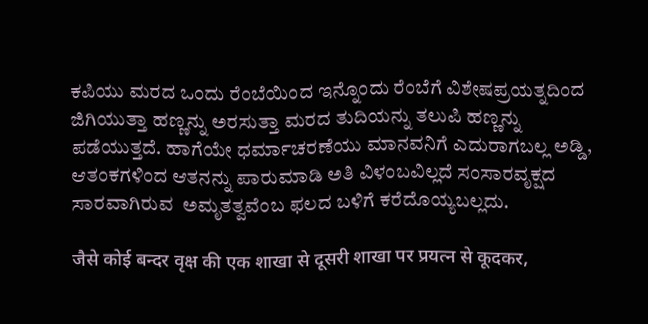ಕಪಿಯು ಮರದ ಒಂದು ರೆಂಬೆಯಿಂದ ಇನ್ನೊಂದು ರೆಂಬೆಗೆ ವಿಶೇಷಪ್ರಯತ್ನದಿಂದ ಜಿಗಿಯುತ್ತಾ ಹಣ್ಣನ್ನು ಅರಸುತ್ತಾ ಮರದ ತುದಿಯನ್ನು ತಲುಪಿ ಹಣ್ಣನ್ನು ಪಡೆಯುತ್ತದೆ. ಹಾಗೆಯೇ ಧರ್ಮಾಚರಣೆಯು ಮಾನವನಿಗೆ ಎದುರಾಗಬಲ್ಲ ಅಡ್ಡಿ, ಆತಂಕಗಳಿಂದ ಆತನನ್ನು ಪಾರುಮಾಡಿ ಅತಿ ವಿಳಂಬವಿಲ್ಲದೆ ಸಂಸಾರವೃಕ್ಷದ ಸಾರವಾಗಿರುವ  ಅಮೃತತ್ವವೆಂಬ ಫಲದ ಬಳಿಗೆ ಕರೆದೊಯ್ಯಬಲ್ಲದು.

जैसे कोई बन्दर वृक्ष की एक शाखा से दूसरी शाखा पर प्रयत्न से कूदकर,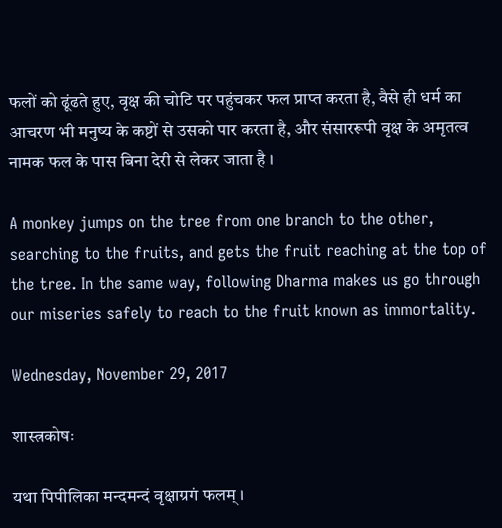फलों को ढूंढते हुए, वृक्ष की चोटि पर पहुंचकर फल प्राप्त करता है, वैसे ही धर्म का आचरण भी मनुष्य के कष्टों से उसको पार करता है, और संसाररूपी वृक्ष के अमृतत्व नामक फल के पास बिना देरी से लेकर जाता है ।

A monkey jumps on the tree from one branch to the other, searching to the fruits, and gets the fruit reaching at the top of the tree. In the same way, following Dharma makes us go through our miseries safely to reach to the fruit known as immortality.

Wednesday, November 29, 2017

शास्त्रकोषः

यथा पिपीलिका मन्दमन्दं वृक्षाग्रगं फलम् ।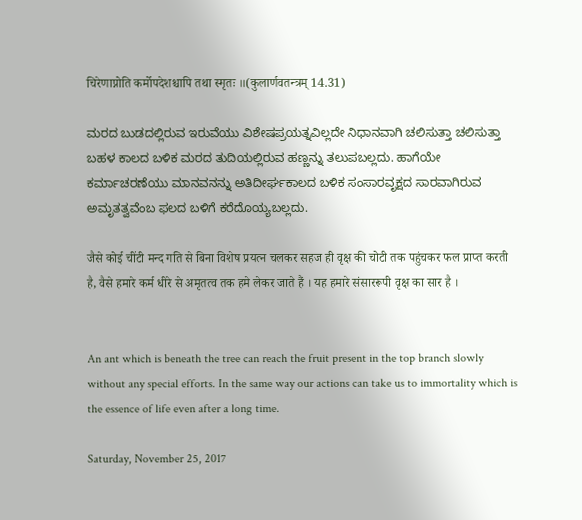चिरेणाप्नोति कर्मोपदेशश्चापि तथा स्मृतः ॥(कुलार्णवतन्त्रम् 14.31)

ಮರದ ಬುಡದಲ್ಲಿರುವ ಇರುವೆಯು ವಿಶೇಷಪ್ರಯತ್ನವಿಲ್ಲದೇ ನಿಧಾನವಾಗಿ ಚಲಿಸುತ್ತಾ ಚಲಿಸುತ್ತಾ ಬಹಳ ಕಾಲದ ಬಳಿಕ ಮರದ ತುದಿಯಲ್ಲಿರುವ ಹಣ್ಣನ್ನು ತಲುಪಬಲ್ಲದು. ಹಾಗೆಯೇ ಕರ್ಮಾಚರಣೆಯು ಮಾನವನನ್ನು ಅತಿದೀರ್ಘಕಾಲದ ಬಳಿಕ ಸಂಸಾರವೃಕ್ಷದ ಸಾರವಾಗಿರುವ ಅಮೃತತ್ವವೆಂಬ ಫಲದ ಬಳಿಗೆ ಕರೆದೊಯ್ಯಬಲ್ಲದು.

जैसे कोई चींटी मन्द गति से बिना विशेष प्रयत्न चलकर सहज ही वृक्ष की चोटी तक पहुंचकर फल प्राप्त करती है, वैसे हमारे कर्म धीरे से अमृतत्व तक हमे लेकर जाते हैं । यह हमारे संसाररूपी वृक्ष का सार है ।


An ant which is beneath the tree can reach the fruit present in the top branch slowly without any special efforts. In the same way our actions can take us to immortality which is the essence of life even after a long time.

Saturday, November 25, 2017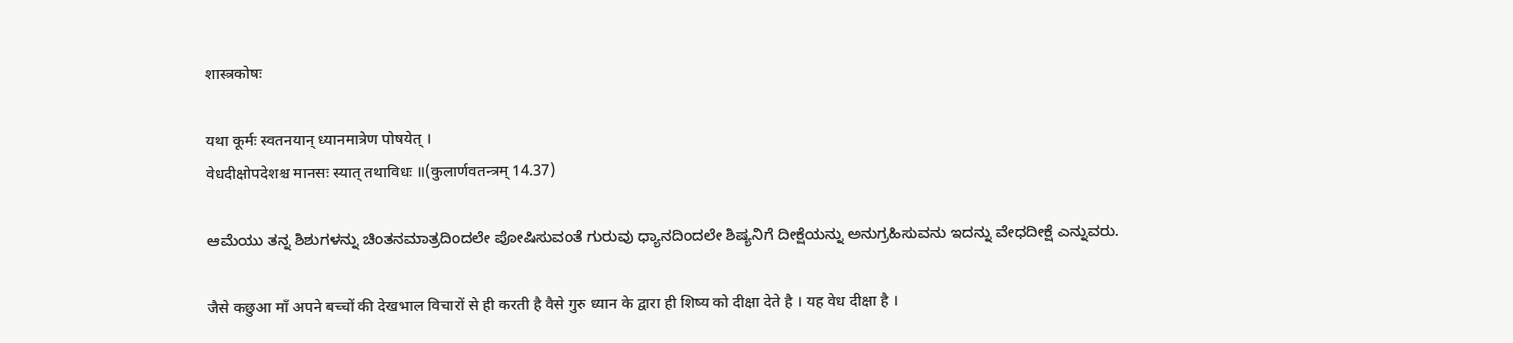शास्त्रकोषः

यथा कूर्मः स्वतनयान् ध्यानमात्रेण पोषयेत् ।
वेधदीक्षोपदेशश्च मानसः स्यात् तथाविधः ॥(कुलार्णवतन्त्रम् 14.37)

ಆಮೆಯು ತನ್ನ ಶಿಶುಗಳನ್ನು ಚಿಂತನಮಾತ್ರದಿಂದಲೇ ಪೋಷಿಸುವಂತೆ ಗುರುವು ಧ್ಯಾನದಿಂದಲೇ ಶಿಷ್ಯನಿಗೆ ದೀಕ್ಷೆಯನ್ನು ಅನುಗ್ರಹಿಸುವನು ಇದನ್ನು ವೇಧದೀಕ್ಷೆ ಎನ್ನುವರು.

जैसे कछुआ माँ अपने बच्चों की देखभाल विचारों से ही करती है वैसे गुरु ध्यान के द्वारा ही शिष्य को दीक्षा देते है । यह वेध दीक्षा है ।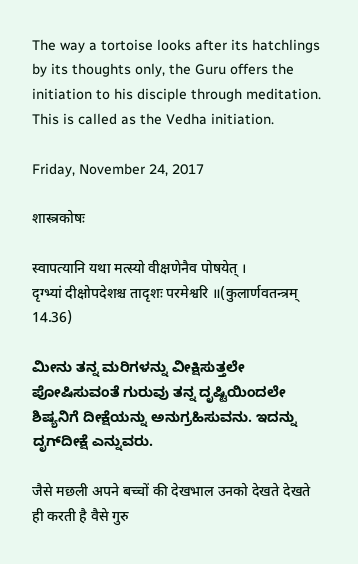The way a tortoise looks after its hatchlings by its thoughts only, the Guru offers the initiation to his disciple through meditation. This is called as the Vedha initiation.

Friday, November 24, 2017

शास्त्रकोषः

स्वापत्यानि यथा मत्स्यो वीक्षणेनैव पोषयेत् ।
दृग्भ्यां दीक्षोपदेशश्च तादृशः परमेश्वरि ॥(कुलार्णवतन्त्रम् 14.36)

ಮೀನು ತನ್ನ ಮರಿಗಳನ್ನು ವೀಕ್ಷಿಸುತ್ತಲೇ ಪೋಷಿಸುವಂತೆ ಗುರುವು ತನ್ನ ದೃಷ್ಟಿಯಿಂದಲೇ ಶಿಷ್ಯನಿಗೆ ದೀಕ್ಷೆಯನ್ನು ಅನುಗ್ರಹಿಸುವನು. ಇದನ್ನು ದೃಗ್‍ದೀಕ್ಷೆ ಎನ್ನುವರು.

जैसे मछली अपने बच्चों की देखभाल उनको देखते देखते ही करती है वैसे गुरु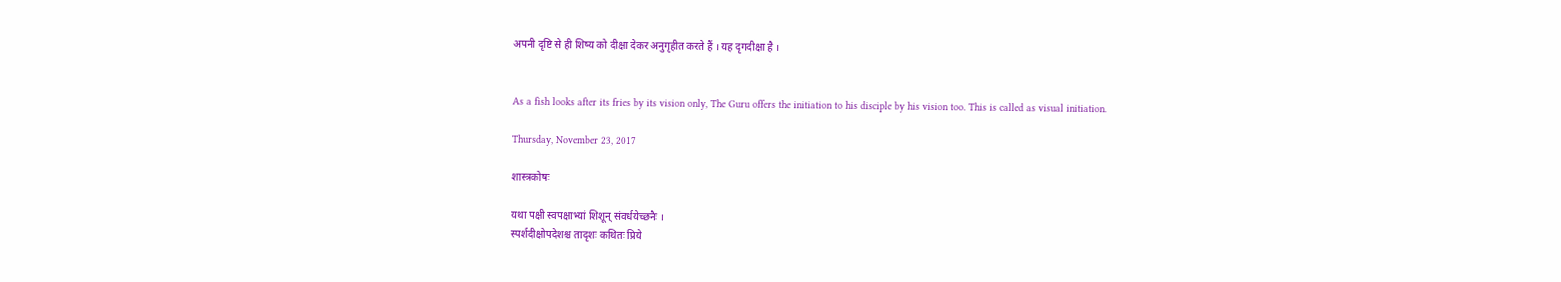अपनी दृष्टि से ही शिष्य को दीक्षा देकर अनुगृहीत करते हैं । यह दृगदीक्षा है ।


As a fish looks after its fries by its vision only, The Guru offers the initiation to his disciple by his vision too. This is called as visual initiation.

Thursday, November 23, 2017

शास्त्रकोषः

यथा पक्षी स्वपक्षाभ्यां शिशून् संवर्धयेच्छनैः ।
स्पर्शदीक्षोपदेशश्च तादृशः कथितः प्रिये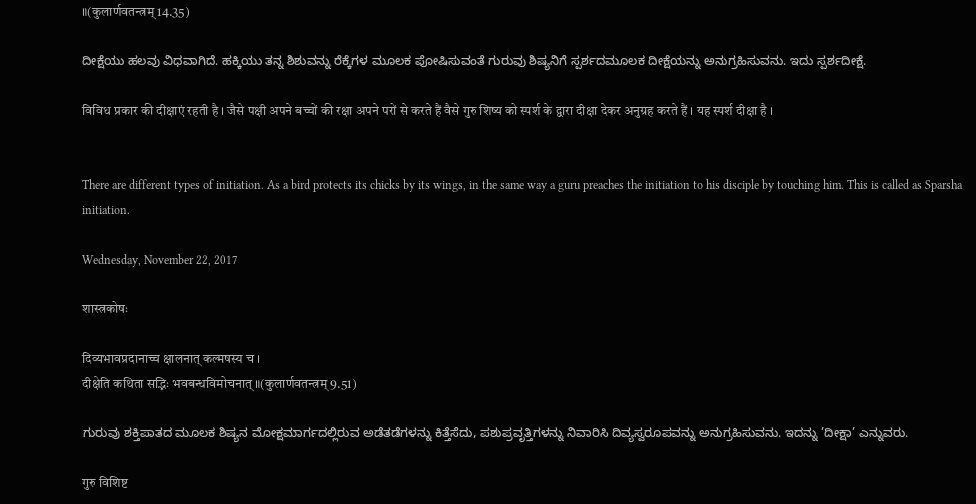॥(कुलार्णवतन्त्रम् 14.35)

ದೀಕ್ಷೆಯು ಹಲವು ವಿಧವಾಗಿದೆ. ಹಕ್ಕಿಯು ತನ್ನ ಶಿಶುವನ್ನು ರೆಕ್ಕೆಗಳ ಮೂಲಕ ಪೋಷಿಸುವಂತೆ ಗುರುವು ಶಿಷ್ಯನಿಗೆ ಸ್ಪರ್ಶದಮೂಲಕ ದೀಕ್ಷೆಯನ್ನು ಅನುಗ್ರಹಿಸುವನು. ಇದು ಸ್ಪರ್ಶದೀಕ್ಷೆ.

विविध प्रकार की दीक्षाएं रहती है । जैसे पक्षी अपने बच्चों की रक्षा अपने परों से करते हैं वैसे गुरु शिष्य को स्पर्श के द्वारा दीक्षा देकर अनुग्रह करते हैं । यह स्पर्श दीक्षा है ।


There are different types of initiation. As a bird protects its chicks by its wings, in the same way a guru preaches the initiation to his disciple by touching him. This is called as Sparsha initiation.

Wednesday, November 22, 2017

शास्त्रकोषः

दिव्यभावप्रदानाच्च क्षालनात् कल्मषस्य च ।
दीक्षेति कथिता सद्भिः भवबन्धविमोचनात् ॥(कुलार्णवतन्त्रम् 9.51)

ಗುರುವು ಶಕ್ತಿಪಾತದ ಮೂಲಕ ಶಿಷ್ಯನ ಮೋಕ್ಷಮಾರ್ಗದಲ್ಲಿರುವ ಅಡೆತಡೆಗಳನ್ನು ಕಿತ್ತೆಸೆದು, ಪಶುಪ್ರವೃತ್ತಿಗಳನ್ನು ನಿವಾರಿಸಿ ದಿವ್ಯಸ್ವರೂಪವನ್ನು ಅನುಗ್ರಹಿಸುವನು. ಇದನ್ನು ’ದೀಕ್ಷಾ’ ಎನ್ನುವರು.

गुरु विशिष्ट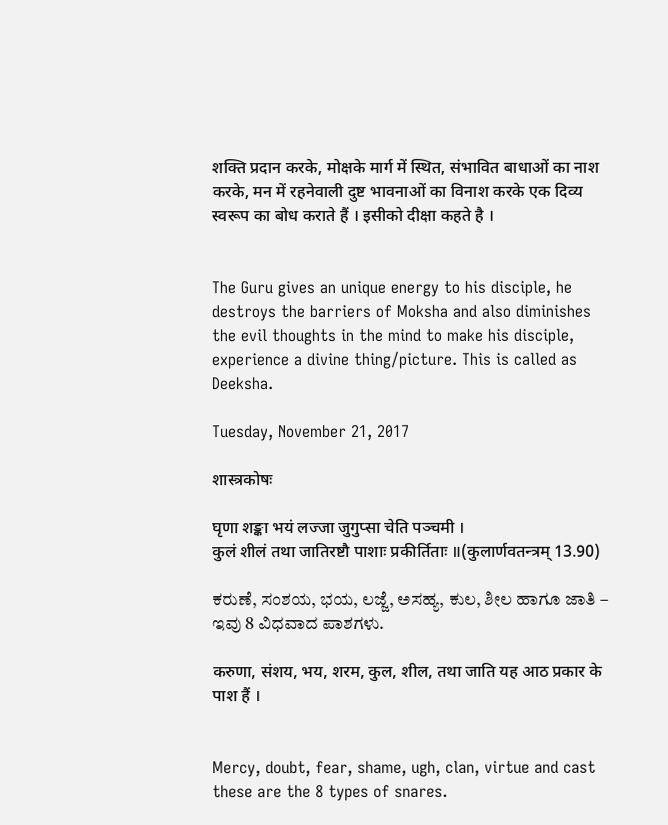शक्ति प्रदान करके, मोक्षके मार्ग में स्थित, संभावित बाधाओं का नाश करके, मन में रहनेवाली दुष्ट भावनाओं का विनाश करके एक दिव्य स्वरूप का बोध कराते हैं । इसीको दीक्षा कहते है ।


The Guru gives an unique energy to his disciple, he destroys the barriers of Moksha and also diminishes the evil thoughts in the mind to make his disciple, experience a divine thing/picture. This is called as Deeksha.

Tuesday, November 21, 2017

शास्त्रकोषः

घृणा शङ्का भयं लज्जा जुगुप्सा चेति पञ्चमी ।
कुलं शीलं तथा जातिरष्टौ पाशाः प्रकीर्तिताः ॥(कुलार्णवतन्त्रम् 13.90)

ಕರುಣೆ, ಸಂಶಯ, ಭಯ, ಲಜ್ಜೆ, ಅಸಹ್ಯ, ಕುಲ, ಶೀಲ ಹಾಗೂ ಜಾತಿ – ಇವು 8 ವಿಧವಾದ ಪಾಶಗಳು.

करुणा, संशय, भय, शरम, कुल, शील, तथा जाति यह आठ प्रकार के पाश हैं ।


Mercy, doubt, fear, shame, ugh, clan, virtue and cast these are the 8 types of snares.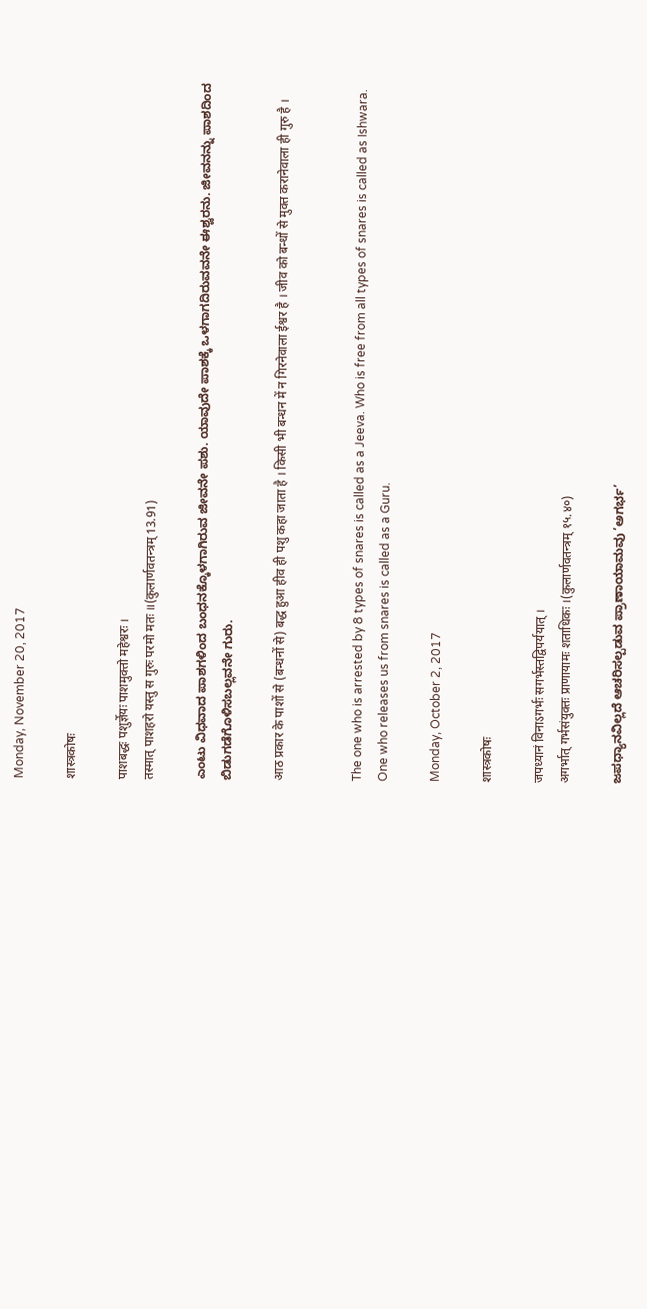Monday, November 20, 2017

शास्त्रकोषः

पाशबद्धः पशुर्ज्ञेयः पाशमुक्तो महेश्वरः ।
तस्मात् पाशहरो यस्तु स गुरुः परमो मतः ॥(कुलार्णवतन्त्रम् 13.91)

ಎಂಟು ವಿಧವಾದ ಪಾಶಗಳಿಂದ ಬಂಧನಕ್ಕೊಳಗಾಗಿರುವ ಜೀವನೇ ಪಶು. ಯಾವುದೇ ಪಾಶಕ್ಕೆ ಒಳಗಾಗದಿರುವವನೇ ಈಶ್ವರನು. ಜೀವನನ್ನು ಪಾಶದಿಂದ ಬಿಡುಗಡೆಗೊಳಿಸಬಲ್ಲವನೇ ಗುರು.

आठ प्रकार के पाशों से (बन्धनों से) बद्ध हुआ हीव ही पशु कहा जाता है । किसी भी बन्धन में न गिरनेवाला ईश्वर है । जीव को बन्धों से मुक्त करानेवाला ही गुरु है ।


The one who is arrested by 8 types of snares is called as a Jeeva. Who is free from all types of snares is called as Ishwara. One who releases us from snares is called as a Guru.

Monday, October 2, 2017

शास्त्रकोषः

जपध्यानं विनाऽगर्भः सगर्भस्तद्विपर्ययात् ।
अगर्भात् गर्भसंयुक्तः प्राणायामः शताधिकः ।(कुलार्णवतन्त्रम् १५.४०)

ಜಪಧ್ಯಾನವಿಲ್ಲದೆ ಆಚರಿಸಲ್ಪಡುವ ಪ್ರಾಣಾಯಾಮವು ’ಅಗರ್ಭ’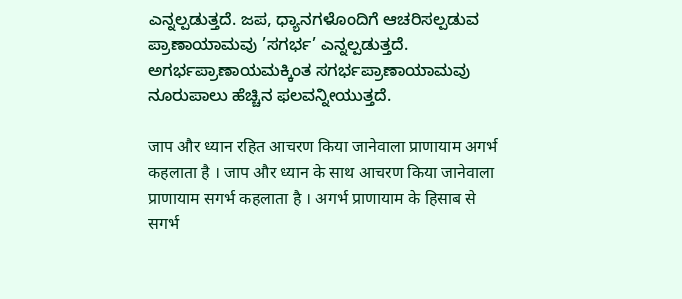ಎನ್ನಲ್ಪಡುತ್ತದೆ. ಜಪ, ಧ್ಯಾನಗಳೊಂದಿಗೆ ಆಚರಿಸಲ್ಪಡುವ ಪ್ರಾಣಾಯಾಮವು ’ಸಗರ್ಭ’ ಎನ್ನಲ್ಪಡುತ್ತದೆ. ಅಗರ್ಭಪ್ರಾಣಾಯಮಕ್ಕಿಂತ ಸಗರ್ಭಪ್ರಾಣಾಯಾಮವು ನೂರುಪಾಲು ಹೆಚ್ಚಿನ ಫಲವನ್ನೀಯುತ್ತದೆ.

जाप और ध्यान रहित आचरण किया जानेवाला प्राणायाम अगर्भ कहलाता है । जाप और ध्यान के साथ आचरण किया जानेवाला प्राणायाम सगर्भ कहलाता है । अगर्भ प्राणायाम के हिसाब से सगर्भ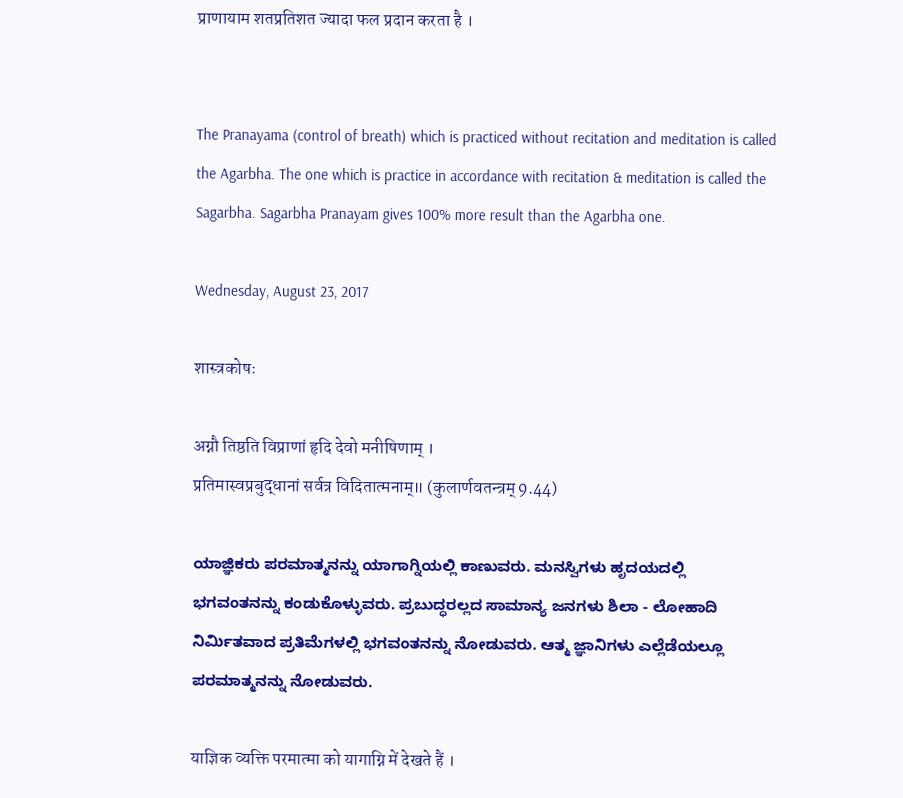प्राणायाम शतप्रतिशत ज्यादा फल प्रदान करता है ।


The Pranayama (control of breath) which is practiced without recitation and meditation is called the Agarbha. The one which is practice in accordance with recitation & meditation is called the Sagarbha. Sagarbha Pranayam gives 100% more result than the Agarbha one.

Wednesday, August 23, 2017

शास्त्रकोषः

अग्नौ तिष्ठति विप्राणां हृदि देवो मनीषिणाम् ।
प्रतिमास्वप्रबुद्धानां सर्वत्र विदितात्मनाम्॥ (कुलार्णवतन्त्रम् 9.44)

ಯಾಜ್ಞಿಕರು ಪರಮಾತ್ಮನನ್ನು ಯಾಗಾಗ್ನಿಯಲ್ಲಿ ಕಾಣುವರು. ಮನಸ್ವಿಗಳು ಹೃದಯದಲ್ಲಿ ಭಗವಂತನನ್ನು ಕಂಡುಕೊಳ್ಳುವರು. ಪ್ರಬುದ್ಧರಲ್ಲದ ಸಾಮಾನ್ಯ ಜನಗಳು ಶಿಲಾ - ಲೋಹಾದಿ  ನಿರ್ಮಿತವಾದ ಪ್ರತಿಮೆಗಳಲ್ಲಿ ಭಗವಂತನನ್ನು ನೋಡುವರು. ಆತ್ಮ ಜ್ಞಾನಿಗಳು ಎಲ್ಲೆಡೆಯಲ್ಲೂ ಪರಮಾತ್ಮನನ್ನು ನೋಡುವರು.

याज्ञिक व्यक्ति परमात्मा को यागाग्नि में देखते हैं ।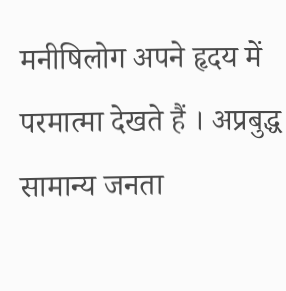मनीषिलोग अपने हृदय में परमात्मा देखते हैं । अप्रबुद्ध सामान्य जनता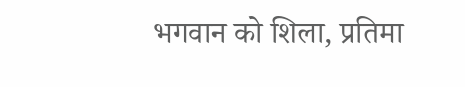भगवान को शिला, प्रतिमा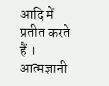आदि में प्रतीत करते हैं । आत्मज्ञानी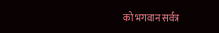को भगवान सर्वत्र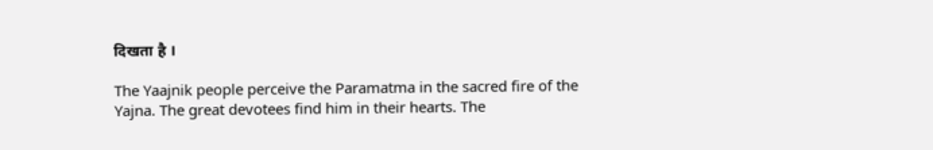दिखता है ।

The Yaajnik people perceive the Paramatma in the sacred fire of the Yajna. The great devotees find him in their hearts. The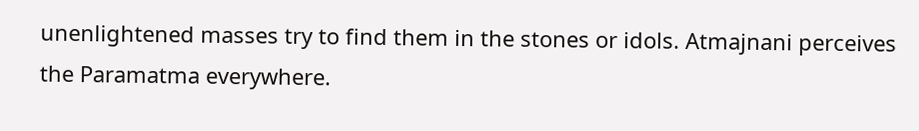unenlightened masses try to find them in the stones or idols. Atmajnani perceives the Paramatma everywhere.